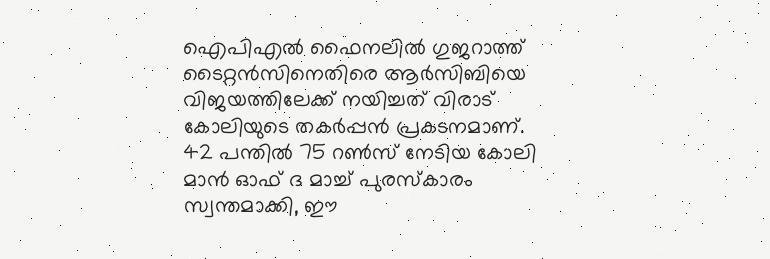ഐപിഎല്‍ ഫൈനലില്‍ ഗുജറാത്ത് ടൈറ്റന്‍സിനെതിരെ ആര്‍സിബിയെ വിജയത്തിലേക്ക് നയിച്ചത് വിരാട് കോലിയുടെ തകർപ്പൻ പ്രകടനമാണ്. 42 പന്തിൽ 75 റൺസ് നേടിയ കോലി മാൻ ഓഫ് ദ മാച്ച് പുരസ്കാരം സ്വന്തമാക്കി, ഈ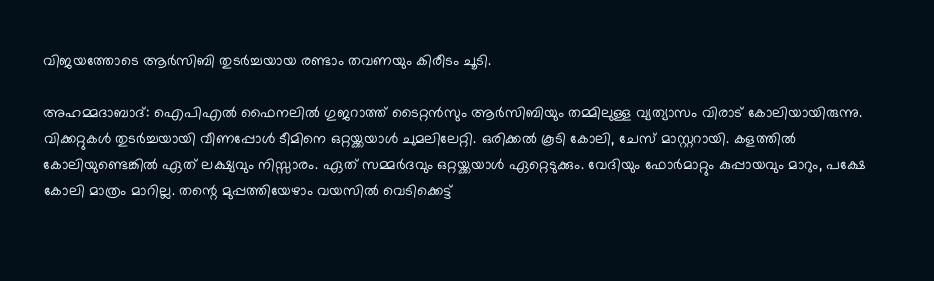വിജയത്തോടെ ആർസിബി തുടർച്ചയായ രണ്ടാം തവണയും കിരീടം ചൂടി.

അഹമ്മദാബാദ്: ഐപിഎല്‍ ഫൈനലില്‍ ഗുജറാത്ത് ടൈറ്റന്‍സും ആര്‍സിബിയും തമ്മിലുള്ള വ്യത്യാസം വിരാട് കോലിയായിരുന്നു. വിക്കറ്റുകള്‍ തുടര്‍ച്ചയായി വീണപ്പോള്‍ ടീമിനെ ഒറ്റയ്ക്കയാള്‍ ചുമലിലേറ്റി. ഒരിക്കല്‍ കൂടി കോലി, ചേസ് മാസ്റ്ററായി. കളത്തില്‍ കോലിയുണ്ടെങ്കില്‍ ഏത് ലക്ഷ്യവും നിസ്സാരം. ഏത് സമ്മര്‍ദവും ഒറ്റയ്ക്കയാള്‍ ഏറ്റെടുക്കും. വേദിയും ഫോര്‍മാറ്റും കുപ്പായവും മാറും, പക്ഷേ കോലി മാത്രം മാറില്ല. തന്റെ മുപ്പത്തിയേഴാം വയസില്‍ വെടിക്കെട്ട്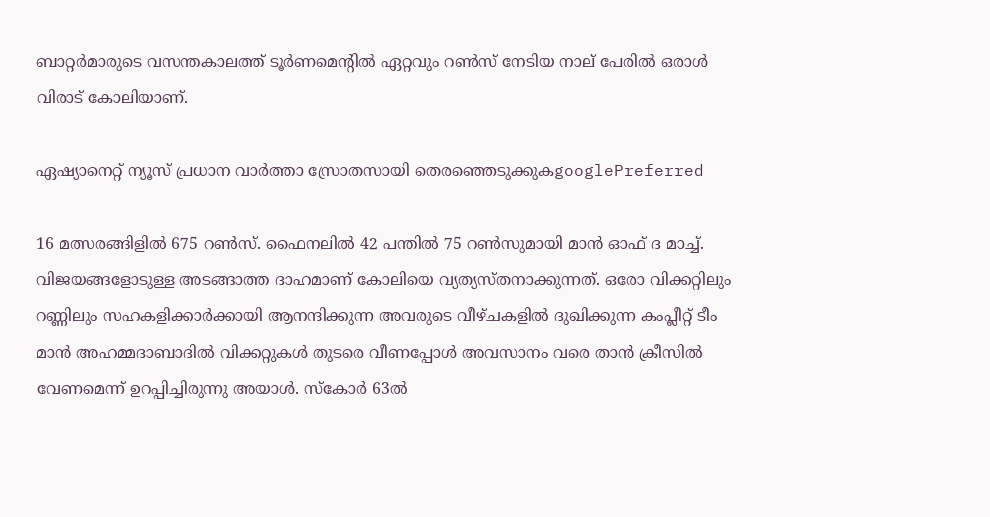ബാറ്റര്‍മാരുടെ വസന്തകാലത്ത് ടൂര്‍ണമെന്റില്‍ ഏറ്റവും റണ്‍സ് നേടിയ നാല് പേരില്‍ ഒരാള്‍ വിരാട് കോലിയാണ്.

ഏഷ്യാനെറ്റ് ന്യൂസ് പ്രധാന വാർത്താ സ്രോതസായി തെരഞ്ഞെടുക്കുകgooglePreferred

16 മത്സരങ്ങിളില്‍ 675 റണ്‍സ്. ഫൈനലില്‍ 42 പന്തില്‍ 75 റണ്‍സുമായി മാന്‍ ഓഫ് ദ മാച്ച്. വിജയങ്ങളോടുള്ള അടങ്ങാത്ത ദാഹമാണ് കോലിയെ വ്യത്യസ്തനാക്കുന്നത്. ഒരോ വിക്കറ്റിലും റണ്ണിലും സഹകളിക്കാര്‍ക്കായി ആനന്ദിക്കുന്ന അവരുടെ വീഴ്ചകളില്‍ ദുഖിക്കുന്ന കംപ്ലീറ്റ് ടീം മാന്‍ അഹമ്മദാബാദില്‍ വിക്കറ്റുകള്‍ തുടരെ വീണപ്പോള്‍ അവസാനം വരെ താന്‍ ക്രീസില്‍ വേണമെന്ന് ഉറപ്പിച്ചിരുന്നു അയാള്‍. സ്‌കോര്‍ 63ല്‍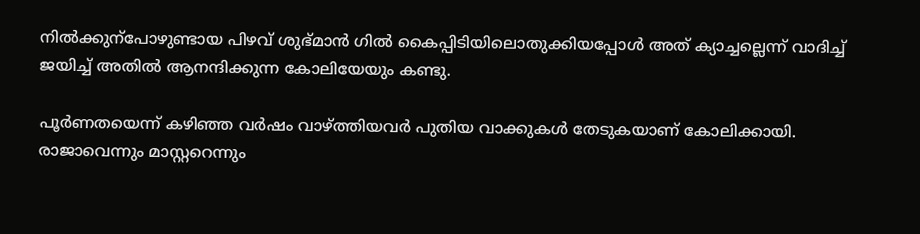നില്‍ക്കുന്‌പോഴുണ്ടായ പിഴവ് ശുഭ്മാന്‍ ഗില്‍ കൈപ്പിടിയിലൊതുക്കിയപ്പോള്‍ അത് ക്യാച്ചല്ലെന്ന് വാദിച്ച് ജയിച്ച് അതില്‍ ആനന്ദിക്കുന്ന കോലിയേയും കണ്ടു.

പൂര്‍ണതയെന്ന് കഴിഞ്ഞ വര്‍ഷം വാഴ്ത്തിയവര്‍ പുതിയ വാക്കുകള്‍ തേടുകയാണ് കോലിക്കായി. രാജാവെന്നും മാസ്റ്ററെന്നും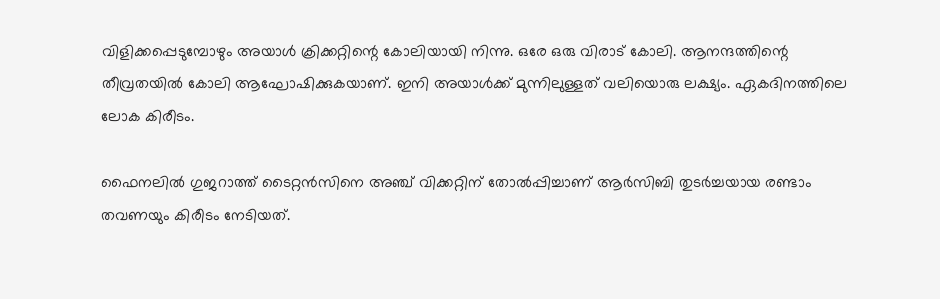വിളിക്കപ്പെടുമ്പോഴും അയാള്‍ ക്രിക്കറ്റിന്റെ കോലിയായി നിന്നു. ഒരേ ഒരു വിരാട് കോലി. ആനന്ദത്തിന്റെ തീവ്രതയില്‍ കോലി ആഘോഷിക്കുകയാണ്. ഇനി അയാള്‍ക്ക് മുന്നിലുള്ളത് വലിയൊരു ലക്ഷ്യം. ഏകദിനത്തിലെ ലോക കിരീടം.

ഫൈനലില്‍ ഗുജറാത്ത് ടൈറ്റന്‍സിനെ അഞ്ച് വിക്കറ്റിന് തോല്‍പ്പിച്ചാണ് ആര്‍സിബി തുടര്‍ച്ചയായ രണ്ടാം തവണയും കിരീടം നേടിയത്.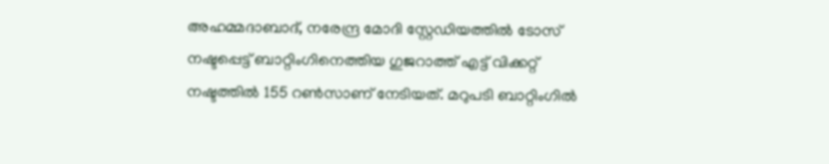അഹമ്മദാബാദ്, നരേന്ദ്ര മോദി സ്റ്റേഡിയത്തില്‍ ടോസ് നഷ്ടപ്പെട്ട് ബാറ്റിംഗിനെത്തിയ ഗുജറാത്ത് എട്ട് വിക്കറ്റ് നഷ്ടത്തില്‍ 155 റണ്‍സാണ് നേടിയത്. മറുപടി ബാറ്റിംഗില്‍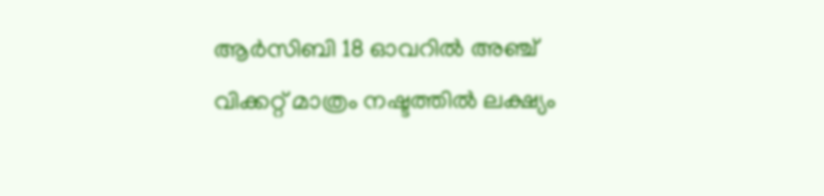ആര്‍സിബി 18 ഓവറില്‍ അഞ്ച് വിക്കറ്റ് മാത്രം നഷ്ടത്തില്‍ ലക്ഷ്യം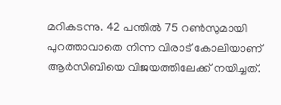മറികടന്നു. 42 പന്തില്‍ 75 റണ്‍സുമായി പുറത്താവാതെ നിന്ന വിരാട് കോലിയാണ് ആര്‍സിബിയെ വിജയത്തിലേക്ക് നയിച്ചത്.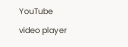YouTube video player